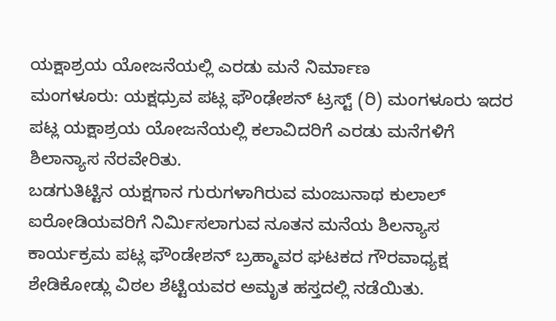ಯಕ್ಷಾಶ್ರಯ ಯೋಜನೆಯಲ್ಲಿ ಎರಡು ಮನೆ ನಿರ್ಮಾಣ
ಮಂಗಳೂರು: ಯಕ್ಷಧ್ರುವ ಪಟ್ಲ ಫೌಂಢೇಶನ್ ಟ್ರಸ್ಟ್ (ರಿ) ಮಂಗಳೂರು ಇದರ ಪಟ್ಲ ಯಕ್ಷಾಶ್ರಯ ಯೋಜನೆಯಲ್ಲಿ ಕಲಾವಿದರಿಗೆ ಎರಡು ಮನೆಗಳಿಗೆ ಶಿಲಾನ್ಯಾಸ ನೆರವೇರಿತು.
ಬಡಗುತಿಟ್ಟಿನ ಯಕ್ಷಗಾನ ಗುರುಗಳಾಗಿರುವ ಮಂಜುನಾಥ ಕುಲಾಲ್ ಐರೋಡಿಯವರಿಗೆ ನಿರ್ಮಿಸಲಾಗುವ ನೂತನ ಮನೆಯ ಶಿಲನ್ಯಾಸ ಕಾರ್ಯಕ್ರಮ ಪಟ್ಲ ಫೌಂಡೇಶನ್ ಬ್ರಹ್ಮಾವರ ಘಟಕದ ಗೌರವಾಧ್ಯಕ್ಷ ಶೇಡಿಕೋಡ್ಲು ವಿಠಲ ಶೆಟ್ಟಿಯವರ ಅಮೃತ ಹಸ್ತದಲ್ಲಿ ನಡೆಯಿತು.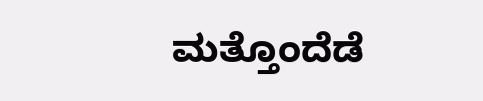ಮತ್ತೊಂದೆಡೆ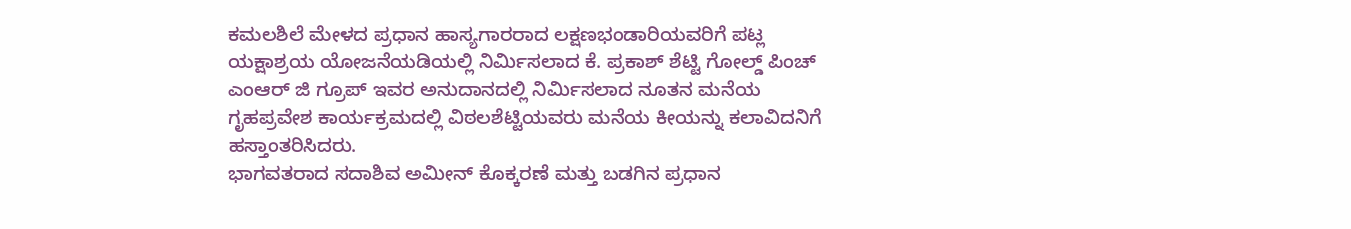ಕಮಲಶಿಲೆ ಮೇಳದ ಪ್ರಧಾನ ಹಾಸ್ಯಗಾರರಾದ ಲಕ್ಷಣಭಂಡಾರಿಯವರಿಗೆ ಪಟ್ಲ ಯಕ್ಷಾಶ್ರಯ ಯೋಜನೆಯಡಿಯಲ್ಲಿ ನಿರ್ಮಿಸಲಾದ ಕೆ. ಪ್ರಕಾಶ್ ಶೆಟ್ಟಿ ಗೋಲ್ಡ್ ಪಿಂಚ್ ಎಂಆರ್ ಜಿ ಗ್ರೂಪ್ ಇವರ ಅನುದಾನದಲ್ಲಿ ನಿರ್ಮಿಸಲಾದ ನೂತನ ಮನೆಯ ಗೃಹಪ್ರವೇಶ ಕಾರ್ಯಕ್ರಮದಲ್ಲಿ ವಿಠಲಶೆಟ್ಟಿಯವರು ಮನೆಯ ಕೀಯನ್ನು ಕಲಾವಿದನಿಗೆ ಹಸ್ತಾಂತರಿಸಿದರು.
ಭಾಗವತರಾದ ಸದಾಶಿವ ಅಮೀನ್ ಕೊಕ್ಕರಣೆ ಮತ್ತು ಬಡಗಿನ ಪ್ರಧಾನ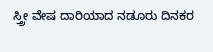ಸ್ತ್ರೀ ವೇಷ ದಾರಿಯಾದ ನಡೂರು ದಿನಕರ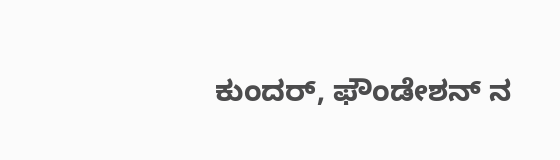ಕುಂದರ್, ಫೌಂಡೇಶನ್ ನ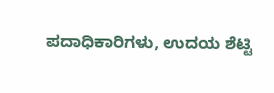ಪದಾಧಿಕಾರಿಗಳು, ಉದಯ ಶೆಟ್ಟಿ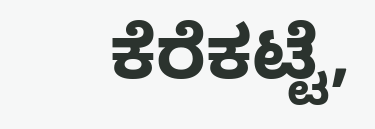ಕೆರೆಕಟ್ಟೆ,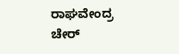ರಾಘವೇಂದ್ರ ಚೇರ್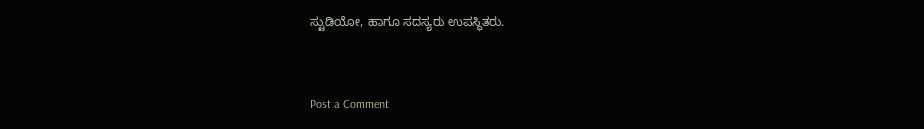ಸ್ಟುಡಿಯೋ, ಹಾಗೂ ಸದಸ್ಯರು ಉಪಸ್ಥಿತರು.


Post a Comment